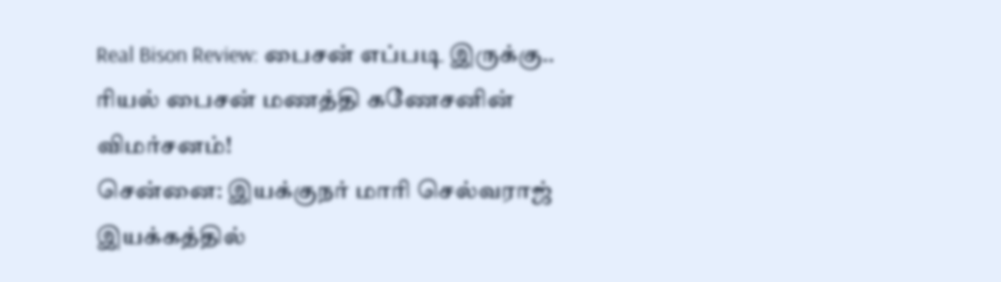Real Bison Review: பைசன் எப்படி இருக்கு.. ரியல் பைசன் மணத்தி கணேசனின் விமர்சனம்!
சென்னை: இயக்குநர் மாரி செல்வராஜ் இயக்கத்தில்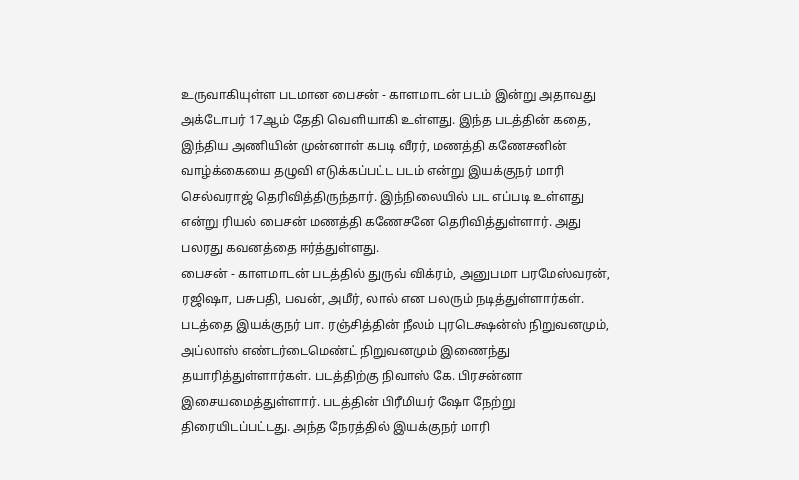உருவாகியுள்ள படமான பைசன் - காளமாடன் படம் இன்று அதாவது அக்டோபர் 17ஆம் தேதி வெளியாகி உள்ளது. இந்த படத்தின் கதை, இந்திய அணியின் முன்னாள் கபடி வீரர், மணத்தி கணேசனின் வாழ்க்கையை தழுவி எடுக்கப்பட்ட படம் என்று இயக்குநர் மாரி செல்வராஜ் தெரிவித்திருந்தார். இந்நிலையில் பட எப்படி உள்ளது என்று ரியல் பைசன் மணத்தி கணேசனே தெரிவித்துள்ளார். அது பலரது கவனத்தை ஈர்த்துள்ளது.
பைசன் - காளமாடன் படத்தில் துருவ் விக்ரம், அனுபமா பரமேஸ்வரன், ரஜிஷா, பசுபதி, பவன், அமீர், லால் என பலரும் நடித்துள்ளார்கள். படத்தை இயக்குநர் பா. ரஞ்சித்தின் நீலம் புரடெக்ஷன்ஸ் நிறுவனமும், அப்லாஸ் எண்டர்டைமெண்ட் நிறுவனமும் இணைந்து தயாரித்துள்ளார்கள். படத்திற்கு நிவாஸ் கே. பிரசன்னா இசையமைத்துள்ளார். படத்தின் பிரீமியர் ஷோ நேற்று திரையிடப்பட்டது. அந்த நேரத்தில் இயக்குநர் மாரி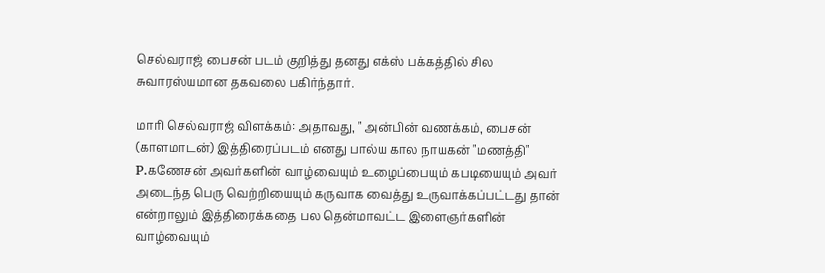செல்வராஜ் பைசன் படம் குறித்து தனது எக்ஸ் பக்கத்தில் சில சுவாரஸ்யமான தகவலை பகிர்ந்தார்.

மாரி செல்வராஜ் விளக்கம்: அதாவது, " அன்பின் வணக்கம், பைசன் (காளமாடன்) இத்திரைப்படம் எனது பால்ய கால நாயகன் "மணத்தி" P.கணேசன் அவர்களின் வாழ்வையும் உழைப்பையும் கபடியையும் அவர் அடைந்த பெரு வெற்றியையும் கருவாக வைத்து உருவாக்கப்பட்டது தான் என்றாலும் இத்திரைக்கதை பல தென்மாவட்ட இளைஞர்களின் வாழ்வையும்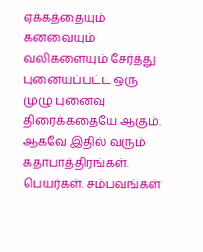ஏக்கத்தையும் கனவையும் வலிகளையும் சேர்த்து புனையப்பட்ட ஒரு முழு புனைவு திரைக்கதையே ஆகும். ஆகவே இதில் வரும் கதாபாத்திரங்கள். பெயர்கள். சம்பவங்கள்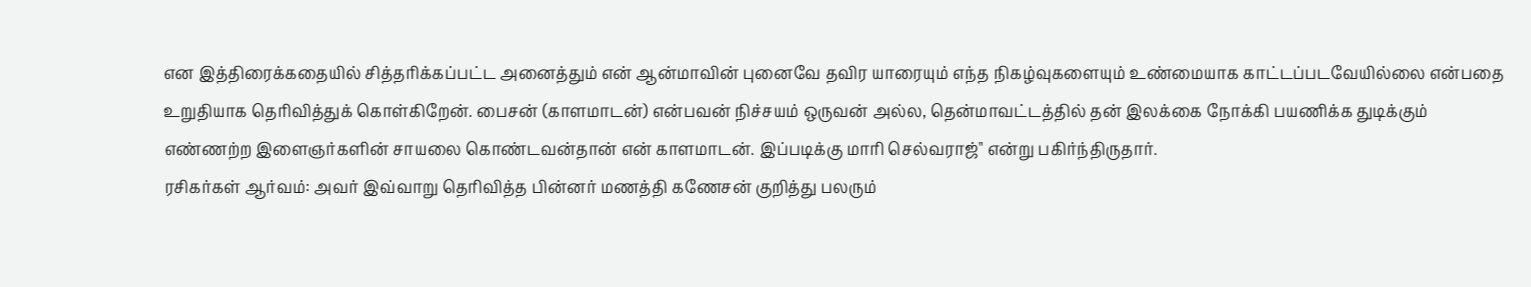என இத்திரைக்கதையில் சித்தரிக்கப்பட்ட அனைத்தும் என் ஆன்மாவின் புனைவே தவிர யாரையும் எந்த நிகழ்வுகளையும் உண்மையாக காட்டப்படவேயில்லை என்பதை உறுதியாக தெரிவித்துக் கொள்கிறேன். பைசன் (காளமாடன்) என்பவன் நிச்சயம் ஒருவன் அல்ல, தென்மாவட்டத்தில் தன் இலக்கை நோக்கி பயணிக்க துடிக்கும் எண்ணற்ற இளைஞர்களின் சாயலை கொண்டவன்தான் என் காளமாடன். இப்படிக்கு மாரி செல்வராஜ்" என்று பகிர்ந்திருதார்.
ரசிகர்கள் ஆர்வம்: அவர் இவ்வாறு தெரிவித்த பின்னர் மணத்தி கணேசன் குறித்து பலரும்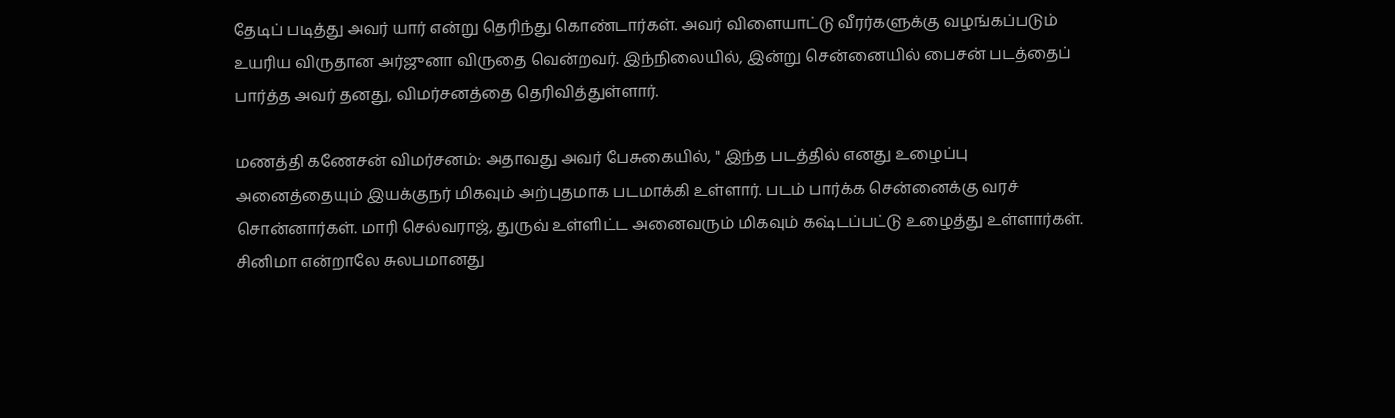தேடிப் படித்து அவர் யார் என்று தெரிந்து கொண்டார்கள். அவர் விளையாட்டு வீரர்களுக்கு வழங்கப்படும் உயரிய விருதான அர்ஜுனா விருதை வென்றவர். இந்நிலையில், இன்று சென்னையில் பைசன் படத்தைப் பார்த்த அவர் தனது, விமர்சனத்தை தெரிவித்துள்ளார்.

மணத்தி கணேசன் விமர்சனம்: அதாவது அவர் பேசுகையில், " இந்த படத்தில் எனது உழைப்பு அனைத்தையும் இயக்குநர் மிகவும் அற்புதமாக படமாக்கி உள்ளார். படம் பார்க்க சென்னைக்கு வரச் சொன்னார்கள். மாரி செல்வராஜ், துருவ் உள்ளிட்ட அனைவரும் மிகவும் கஷ்டப்பட்டு உழைத்து உள்ளார்கள். சினிமா என்றாலே சுலபமானது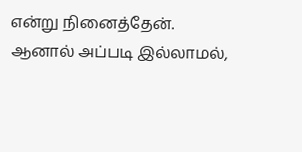என்று நினைத்தேன். ஆனால் அப்படி இல்லாமல்,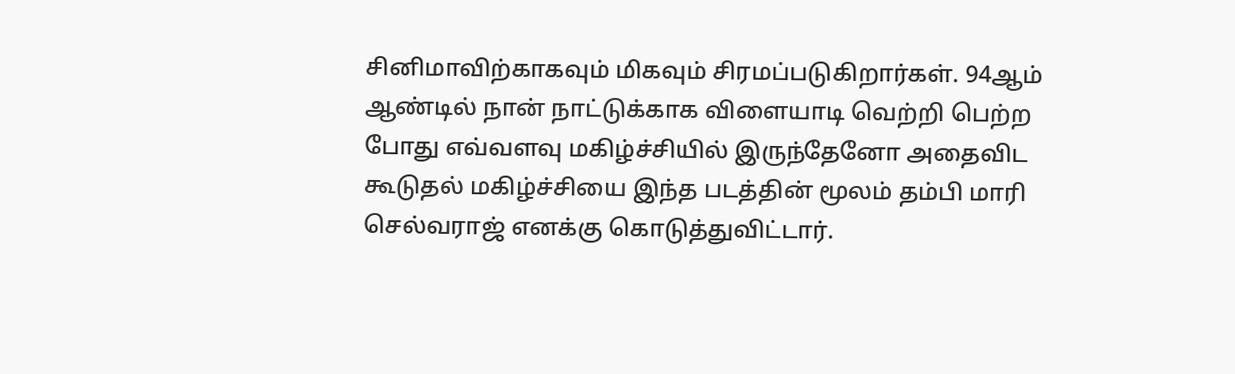சினிமாவிற்காகவும் மிகவும் சிரமப்படுகிறார்கள். 94ஆம் ஆண்டில் நான் நாட்டுக்காக விளையாடி வெற்றி பெற்ற போது எவ்வளவு மகிழ்ச்சியில் இருந்தேனோ அதைவிட கூடுதல் மகிழ்ச்சியை இந்த படத்தின் மூலம் தம்பி மாரி செல்வராஜ் எனக்கு கொடுத்துவிட்டார்.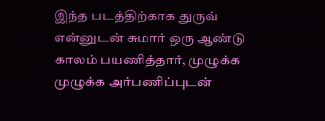இந்த படத்திற்காக துருவ் என்னுடன் சுமார் ஒரு ஆண்டு காலம் பயணித்தார், முழுக்க முழுக்க அர்பணிப்புடன்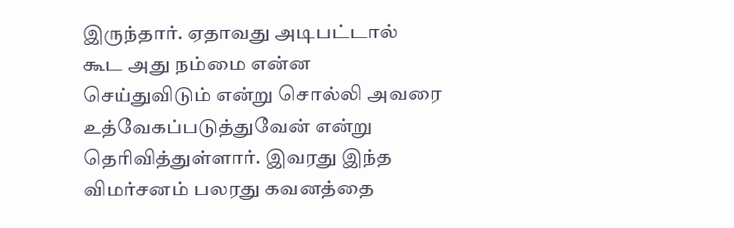இருந்தார். ஏதாவது அடிபட்டால் கூட அது நம்மை என்ன செய்துவிடும் என்று சொல்லி அவரை உத்வேகப்படுத்துவேன் என்று தெரிவித்துள்ளார். இவரது இந்த விமர்சனம் பலரது கவனத்தை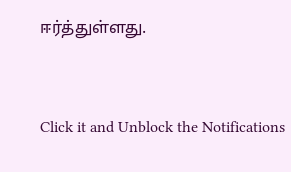ஈர்த்துள்ளது.


Click it and Unblock the Notifications